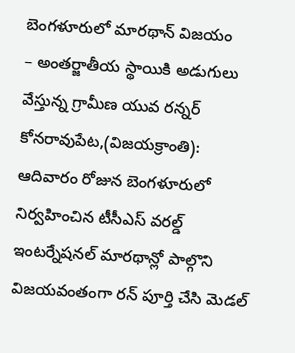బెంగళూరులో మారథాన్ విజయం
– అంతర్జాతీయ స్థాయికి అడుగులు వేస్తున్న గ్రామీణ యువ రన్నర్
కోనరావుపేట,(విజయక్రాంతి): ఆదివారం రోజున బెంగళూరులో నిర్వహించిన టీసీఎస్ వరల్డ్ ఇంటర్నేషనల్ మారథాన్లో పాల్గొని విజయవంతంగా రన్ పూర్తి చేసి మెడల్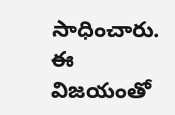సాధించారు. ఈ విజయంతో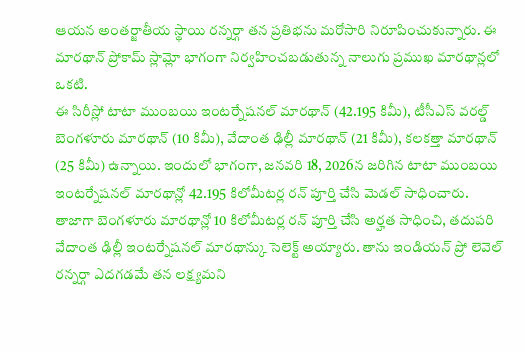ఆయన అంతర్జాతీయ స్థాయి రన్నర్గా తన ప్రతిభను మరోసారి నిరూపించుకున్నారు. ఈ మారథాన్ ప్రోకామ్ స్లామ్లో భాగంగా నిర్వహించబడుతున్న నాలుగు ప్రముఖ మారథాన్లలో ఒకటి.
ఈ సిరీస్లో టాటా ముంబయి ఇంటర్నేషనల్ మారథాన్ (42.195 కిమీ), టీసీఎస్ వరల్డ్ బెంగళూరు మారథాన్ (10 కిమీ), వేదాంత ఢిల్లీ మారథాన్ (21 కిమీ), కలకత్తా మారథాన్ (25 కిమీ) ఉన్నాయి. ఇందులో భాగంగా, జనవరి 18, 2026న జరిగిన టాటా ముంబయి ఇంటర్నేషనల్ మారథాన్లో 42.195 కిలోమీటర్ల రన్ పూర్తి చేసి మెడల్ సాధించారు. తాజాగా బెంగళూరు మారథాన్లో 10 కిలోమీటర్ల రన్ పూర్తి చేసి అర్హత సాధించి, తదుపరి వేదాంత ఢిల్లీ ఇంటర్నేషనల్ మారథాన్కు సెలెక్ట్ అయ్యారు. తాను ఇండియన్ ప్రో లెవెల్ రన్నర్గా ఎదగడమే తన లక్ష్యమని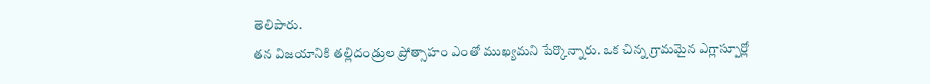తెలిపారు.
తన విజయానికి తల్లిదండ్రుల ప్రోత్సాహం ఎంతో ముఖ్యమని పేర్కొన్నారు. ఒక చిన్న గ్రామమైన ఎగ్లాస్పూర్లో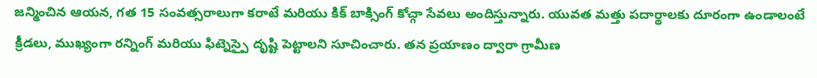జన్మించిన ఆయన, గత 15 సంవత్సరాలుగా కరాటే మరియు కిక్ బాక్సింగ్ కోచ్గా సేవలు అందిస్తున్నారు. యువత మత్తు పదార్థాలకు దూరంగా ఉండాలంటే క్రీడలు, ముఖ్యంగా రన్నింగ్ మరియు ఫిట్నెస్పై దృష్టి పెట్టాలని సూచించారు. తన ప్రయాణం ద్వారా గ్రామీణ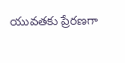యువతకు ప్రేరణగా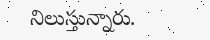నిలుస్తున్నారు.